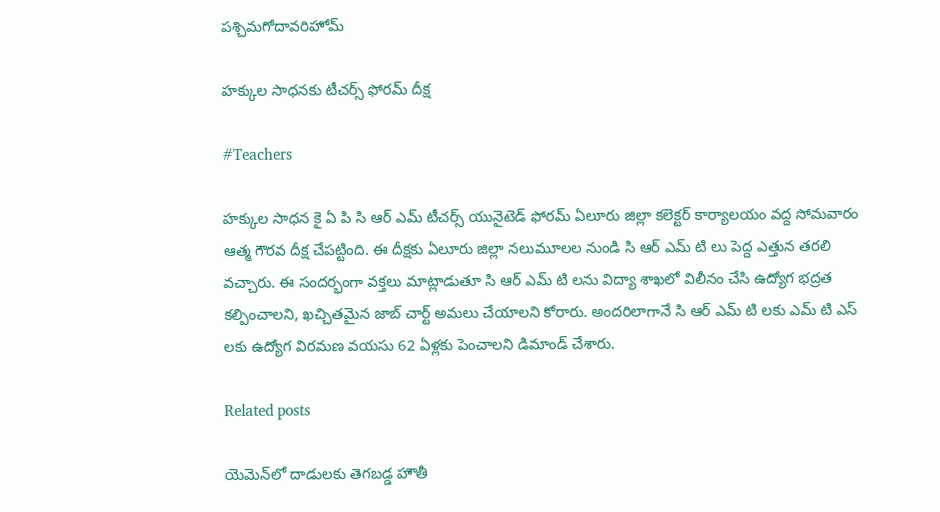పశ్చిమగోదావరిహోమ్

హక్కుల సాధనకు టీచర్స్ ఫోరమ్ దీక్ష

#Teachers

హక్కుల సాధన కై ఏ పి సి ఆర్ ఎమ్ టీచర్స్ యునైటెడ్ ఫోరమ్ ఏలూరు జిల్లా కలెక్టర్ కార్యాలయం వద్ద సోమవారం ఆత్మ గౌరవ దీక్ష చేపట్టింది. ఈ దీక్షకు ఏలూరు జిల్లా నలుమూలల నుండి సి ఆర్ ఎమ్ టి లు పెద్ద ఎత్తున తరలి వచ్చారు. ఈ సందర్భంగా వక్తలు మాట్లాడుతూ సి ఆర్ ఎమ్ టి లను విద్యా శాఖలో విలీనం చేసి ఉద్యోగ భద్రత కల్పించాలని, ఖచ్చితమైన జాబ్ చార్ట్ అమలు చేయాలని కోరారు. అందరిలాగానే సి ఆర్ ఎమ్ టి లకు ఎమ్ టి ఎస్ లకు ఉద్యోగ విరమణ వయసు 62 ఏళ్లకు పెంచాలని డిమాండ్ చేశారు.

Related posts

యెమెన్‌లో దాడులకు తెగబడ్డ హౌతీ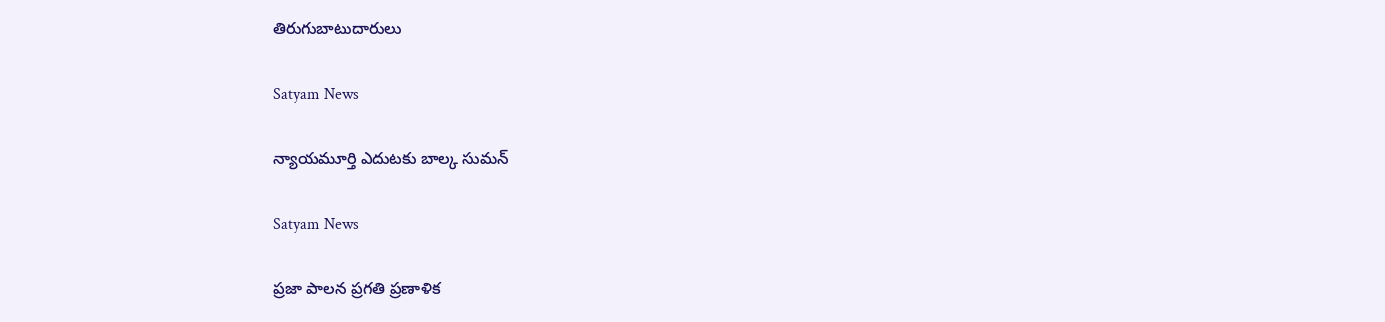తిరుగుబాటుదారులు

Satyam News

న్యాయమూర్తి ఎదుటకు బాల్క సుమన్

Satyam News

ప్రజా పాలన ప్రగతి ప్రణాళిక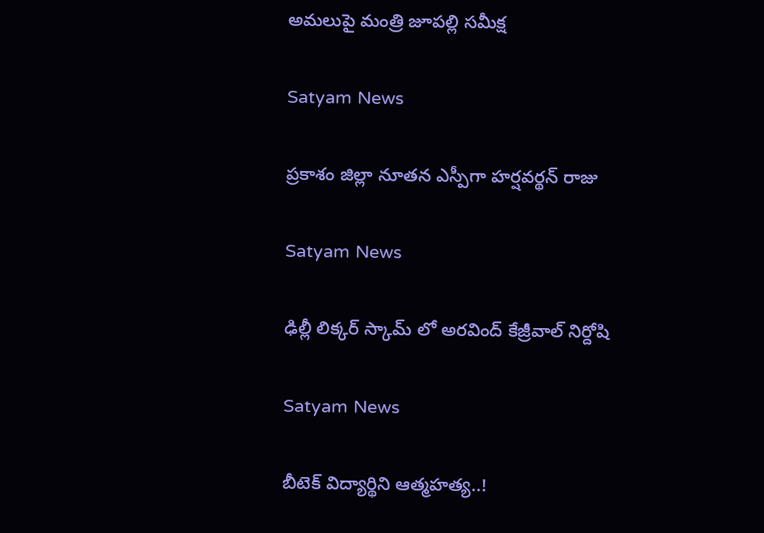అమలుపై మంత్రి జూపల్లి సమీక్ష

Satyam News

ప్రకాశం జిల్లా నూతన ఎస్పీగా హర్షవర్థన్‌ రాజు

Satyam News

ఢిల్లీ లిక్కర్ స్కామ్ లో అరవింద్ కేజ్రీవాల్ నిర్దోషి

Satyam News

బీటెక్ విద్యార్థిని ఆత్మహత్య..!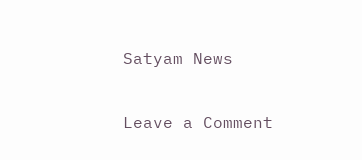Satyam News

Leave a Comment